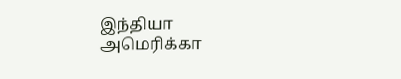இந்தியா அமெரிக்கா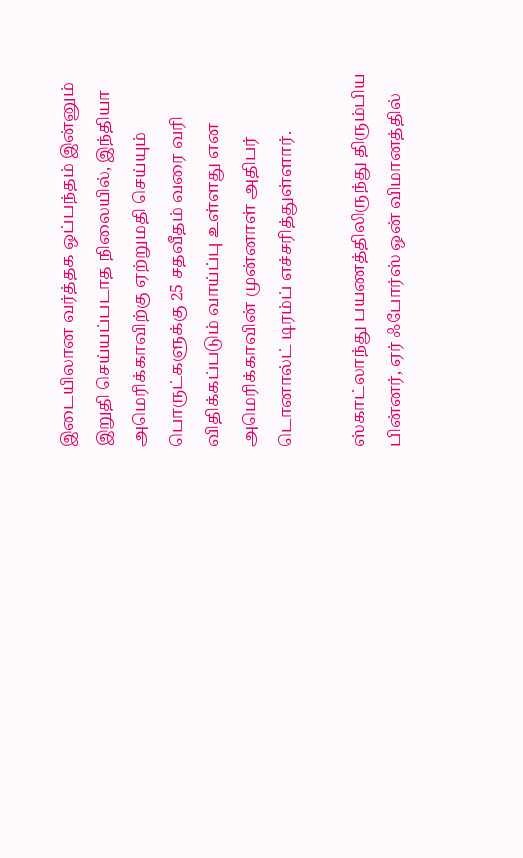இடையிலான வர்த்தக ஒப்பந்தம் இன்னும் இறுதி செய்யப்படாத நிலையில், இந்தியா அமெரிக்காவிற்கு ஏற்றுமதி செய்யும் பொருட்களுக்கு 25 சதவீதம் வரை வரி விதிக்கப்படும் வாய்ப்பு உள்ளது என அமெரிக்காவின் முன்னாள் அதிபர் டொனால்ட் டிரம்ப் எச்சரித்துள்ளார்.

ஸ்காட்லாந்து பயணத்திலிருந்து திரும்பிய பின்னர், ஏர் ஃபோர்ஸ் ஒன் விமானத்தில்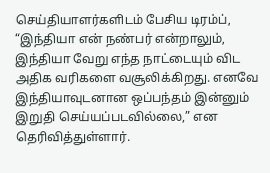செய்தியாளர்களிடம் பேசிய டிரம்ப், “இந்தியா என் நண்பர் என்றாலும், இந்தியா வேறு எந்த நாட்டையும் விட அதிக வரிகளை வசூலிக்கிறது. எனவே இந்தியாவுடனான ஒப்பந்தம் இன்னும் இறுதி செய்யப்படவில்லை,” என தெரிவித்துள்ளார்.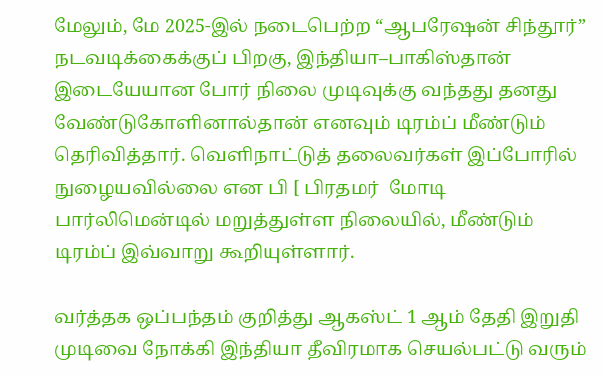மேலும், மே 2025-இல் நடைபெற்ற “ஆபரேஷன் சிந்தூர்” நடவடிக்கைக்குப் பிறகு, இந்தியா–பாகிஸ்தான் இடையேயான போர் நிலை முடிவுக்கு வந்தது தனது வேண்டுகோளினால்தான் எனவும் டிரம்ப் மீண்டும் தெரிவித்தார். வெளிநாட்டுத் தலைவர்கள் இப்போரில் நுழையவில்லை என பி [ பிரதமர்  மோடி பார்லிமென்டில் மறுத்துள்ள நிலையில், மீண்டும் டிரம்ப் இவ்வாறு கூறியுள்ளார்.

வர்த்தக ஒப்பந்தம் குறித்து ஆகஸ்ட் 1 ஆம் தேதி இறுதி முடிவை நோக்கி இந்தியா தீவிரமாக செயல்பட்டு வரும்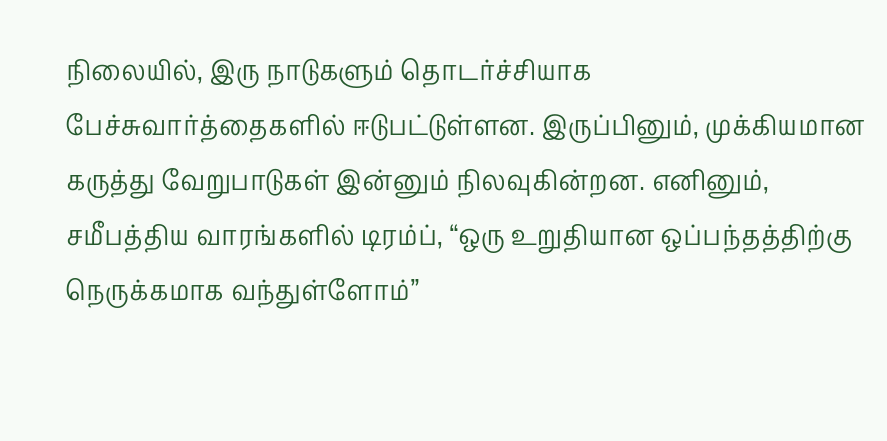நிலையில், இரு நாடுகளும் தொடர்ச்சியாக பேச்சுவார்த்தைகளில் ஈடுபட்டுள்ளன. இருப்பினும், முக்கியமான கருத்து வேறுபாடுகள் இன்னும் நிலவுகின்றன. எனினும், சமீபத்திய வாரங்களில் டிரம்ப், “ஒரு உறுதியான ஒப்பந்தத்திற்கு நெருக்கமாக வந்துள்ளோம்”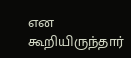என கூறியிருந்தார்